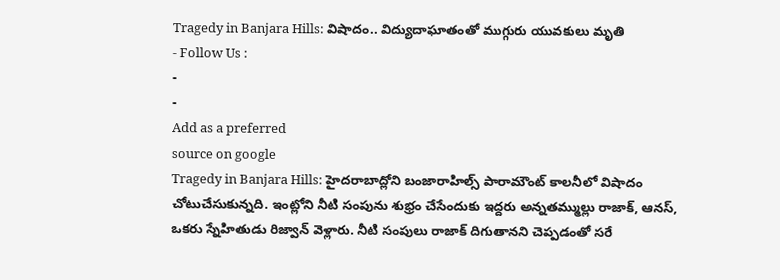Tragedy in Banjara Hills: విషాదం.. విద్యుదాఘాతంతో ముగ్గురు యువకులు మృతి
- Follow Us :
-
-
Add as a preferred
source on google
Tragedy in Banjara Hills: హైదరాబాద్లోని బంజారాహిల్స్ పారామౌంట్ కాలనీలో విషాదం చోటుచేసుకున్నది. ఇంట్లోని నీటి సంపును శుభ్రం చేసేందుకు ఇద్దరు అన్నతమ్ముల్లు రాజాక్, ఆనస్, ఒకరు స్నేహితుడు రిజ్వాన్ వెళ్లారు. నీటి సంపులు రాజాక్ దిగుతానని చెప్పడంతో సరే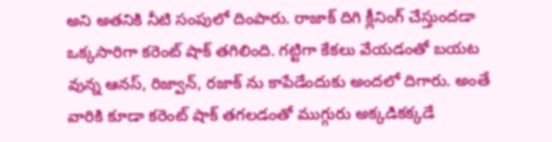అని అతనికి నీటి సంపులో దింపారు. రాజాక్ దిగి క్లీనింగ్ చేస్తుందడా ఒక్కసారిగా కరెంట్ షాక్ తగిలింది. గట్టిగా కేకలు వేయడంతో బయట వున్న ఆనస్, రిజ్వాన్, రజాక్ ను కాపేడేందుకు అందలో దిగారు. అంతే వారికి కూడా కరెంట్ షాక్ తగలడంతో ముగ్గురు అక్కడికక్కడే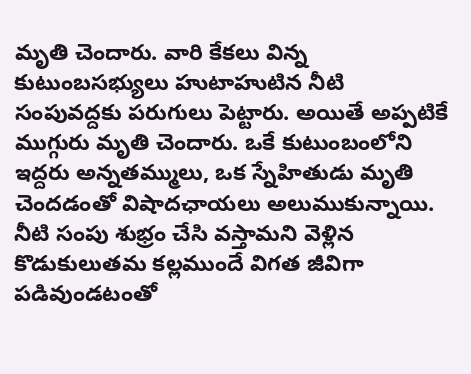మృతి చెందారు. వారి కేకలు విన్న కుటుంబసభ్యులు హుటాహుటిన నీటి సంపువద్దకు పరుగులు పెట్టారు. అయితే అప్పటికే ముగ్గురు మృతి చెందారు. ఒకే కుటుంబంలోని ఇద్దరు అన్నతమ్ములు, ఒక స్నేహితుడు మృతి చెందడంతో విషాదఛాయలు అలుముకున్నాయి.
నీటి సంపు శుభ్రం చేసి వస్తామని వెళ్లిన కొడుకులుతమ కల్లముందే విగత జీవిగా పడివుండటంతో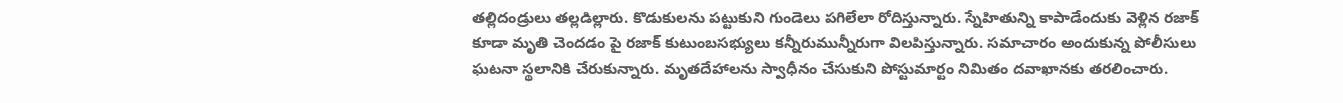తల్లిదండ్రులు తల్లడిల్లారు. కొడుకులను పట్టుకుని గుండెలు పగిలేలా రోదిస్తున్నారు. స్నేహితున్ని కాపాడేందుకు వెళ్లిన రజాక్ కూడా మృతి చెందడం పై రజాక్ కుటుంబసభ్యులు కన్నీరుమున్నీరుగా విలపిస్తున్నారు. సమాచారం అందుకున్న పోలీసులు ఘటనా స్థలానికి చేరుకున్నారు. మృతదేహాలను స్వాధీనం చేసుకుని పోస్టుమార్టం నిమితం దవాఖానకు తరలించారు.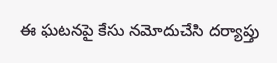ఈ ఘటనపై కేసు నమోదుచేసి దర్యాప్తు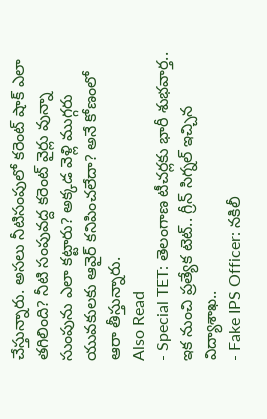చేస్తున్నారు. అసలు నీటిసంపులో కరెంట్ షాక్ ఎలా తగిలింది? నీటి సంపువద్ద కరెంట్ వైర్లు వున్నా సుంపును ఎలా కట్టారు? అక్కడ వెళ్లి ముగ్గరు యువకులకు ఆవైర్ కనిపించలేదా? అనే కోణంలో ఆరా తీస్తున్నారు.
Also Read
- Special TET: తెలంగాణ టీచర్లకు భారీ శుభవార్త.. ఇక నుంచి ప్రత్యేక టెట్.. గ్రీన్ సిగ్నల్ ఇచ్చిన విద్యాశాఖ..
- Fake IPS Officer: నకిలీ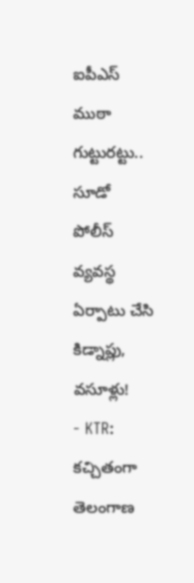ఐపీఎస్ ముఠా గుట్టురట్టు.. సూడో పోలీస్ వ్యవస్థ ఏర్పాటు చేసి కిడ్నాప్లు, వసూళ్లు!
- KTR: కచ్చితంగా తెలంగాణ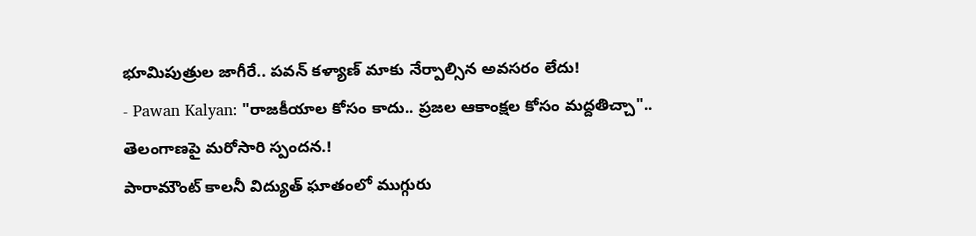భూమిపుత్రుల జాగీరే.. పవన్ కళ్యాణ్ మాకు నేర్పాల్సిన అవసరం లేదు!
- Pawan Kalyan: "రాజకీయాల కోసం కాదు.. ప్రజల ఆకాంక్షల కోసం మద్దతిచ్చా".. తెలంగాణపై మరోసారి స్పందన.!
పారామౌంట్ కాలనీ విద్యుత్ ఘాతంలో ముగ్గురు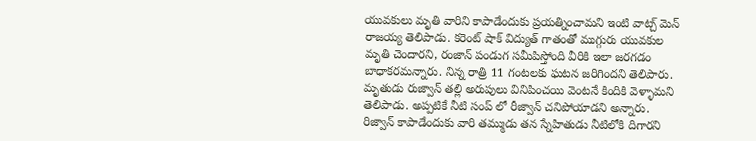యువకులు మృతి వారిని కాపాడేందుకు ప్రయత్నించామని ఇంటి వాట్చ్ మెన్ రాజయ్య తెలిపాడు. కరెంట్ షాక్ విద్యుత్ గాతంతో ముగ్గురు యువకుల మృతి చెందారని, రంజాన్ పండుగ సమీపిస్తోంది వీరికి ఇలా జరగడం బాధాకరమన్నారు. నిన్న రాత్రి 11 గంటలకు ఘటన జరిగిందని తెలిపారు. మృతుడు రుజ్వాన్ తల్లి అరుపులు వినిపించయి వెంటనే కిందికి వెళ్ళామని తెలిపాడు. అప్పటికే నీటి సంప్ లో రీజ్వాన్ చనిపోయాడని అన్నారు. రిజ్వాన్ కాపాడేందుకు వారి తమ్ముడు తన స్నేహితుడు నీటిలోకి దిగారని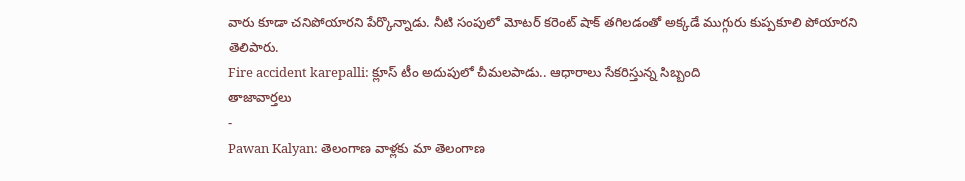వారు కూడా చనిపోయారని పేర్కొన్నాడు. నీటి సంపులో మోటర్ కరెంట్ షాక్ తగిలడంతో అక్కడే ముగ్గురు కుప్పకూలి పోయారని తెలిపారు.
Fire accident karepalli: క్లూస్ టీం అదుపులో చీమలపాడు.. ఆధారాలు సేకరిస్తున్న సిబ్బంది
తాజావార్తలు
-
Pawan Kalyan: తెలంగాణ వాళ్లకు మా తెలంగాణ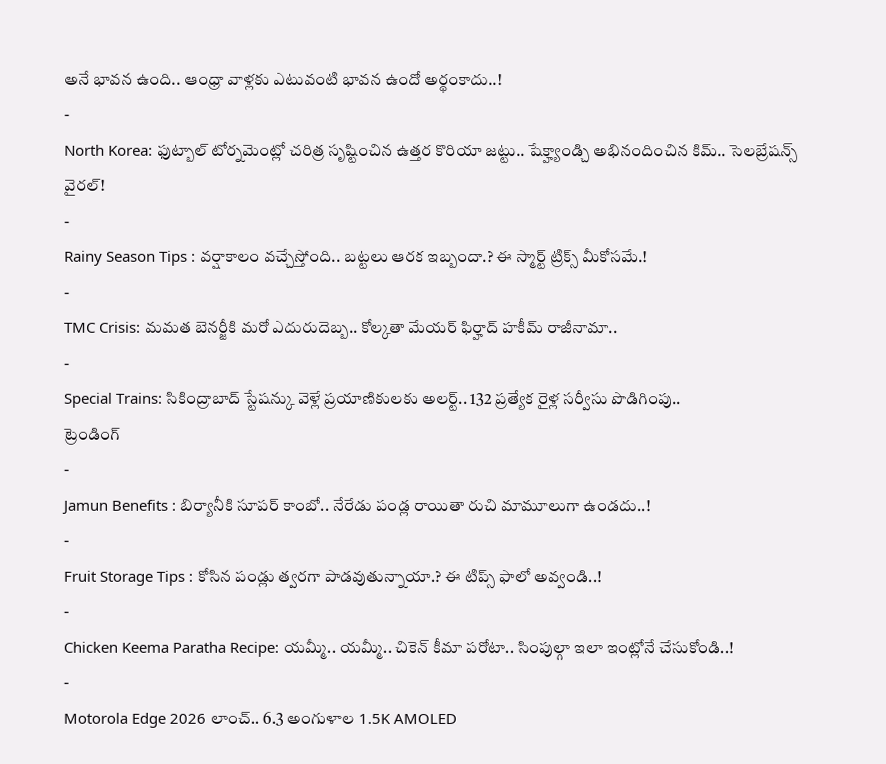అనే భావన ఉంది.. ఆంధ్రా వాళ్లకు ఎటువంటి భావన ఉందో అర్థంకాదు..!
-
North Korea: ఫుట్బాల్ టోర్నమెంట్లో చరిత్ర సృష్టించిన ఉత్తర కొరియా జట్టు.. షేక్హ్యాండ్చి అభినందించిన కిమ్.. సెలబ్రేషన్స్ వైరల్!
-
Rainy Season Tips : వర్షాకాలం వచ్చేస్తోంది.. బట్టలు ఆరక ఇబ్బందా.? ఈ స్మార్ట్ ట్రిక్స్ మీకోసమే.!
-
TMC Crisis: మమత బెనర్జీకి మరో ఎదురుదెబ్బ.. కోల్కతా మేయర్ ఫిర్హాద్ హకీమ్ రాజీనామా..
-
Special Trains: సికింద్రాబాద్ స్టేషన్కు వెళ్లే ప్రయాణికులకు అలర్ట్.. 132 ప్రత్యేక రైళ్ల సర్వీసు పొడిగింపు..
ట్రెండింగ్
-
Jamun Benefits : బిర్యానీకి సూపర్ కాంబో.. నేరేడు పండ్ల రాయితా రుచి మామూలుగా ఉండదు..!
-
Fruit Storage Tips : కోసిన పండ్లు త్వరగా పాడవుతున్నాయా.? ఈ టిప్స్ ఫాలో అవ్వండి..!
-
Chicken Keema Paratha Recipe: యమ్మీ.. యమ్మీ.. చికెన్ కీమా పరోటా.. సింపుల్గా ఇలా ఇంట్లోనే చేసుకోండి..!
-
Motorola Edge 2026 లాంచ్.. 6.3 అంగుళాల 1.5K AMOLED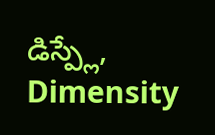డిస్ప్లే, Dimensity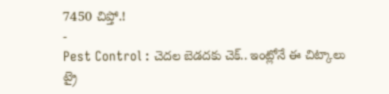7450 చిప్తో.!
-
Pest Control : చెదల బెడదకు చెక్.. ఇంట్లోనే ఈ చిట్కాలు ట్రై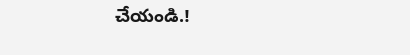చేయండి.!